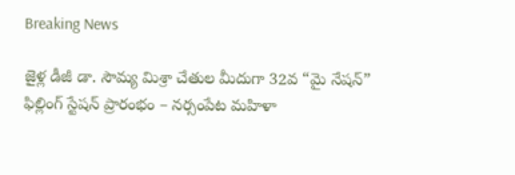Breaking News

జైళ్ల డీజీ డా. సౌమ్య మిశ్రా చేతుల మీదుగా 32వ “మై నేషన్” ఫిల్లింగ్ స్టేషన్ ప్రారంభం – నర్సంపేట మహిళా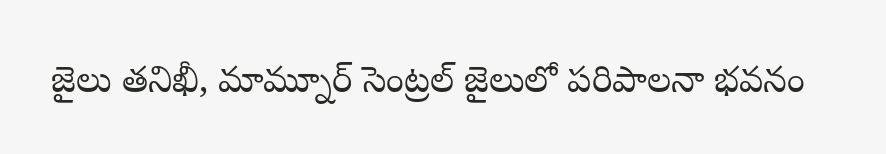జైలు తనిఖీ, మామ్నూర్ సెంట్రల్ జైలులో పరిపాలనా భవనం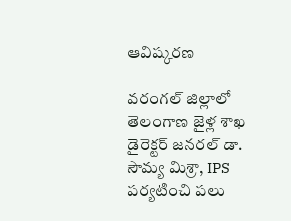ఆవిష్కరణ

వరంగల్ జిల్లాలో తెలంగాణ జైళ్ల శాఖ డైరెక్టర్ జనరల్ డా. సౌమ్య మిశ్రా, IPS పర్యటించి పలు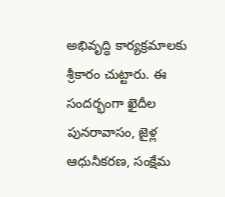అభివృద్ధి కార్యక్రమాలకు శ్రీకారం చుట్టారు. ఈ సందర్భంగా ఖైదీల పునరావాసం, జైళ్ల ఆధునీకరణ, సంక్షేమ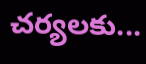చర్యలకు...